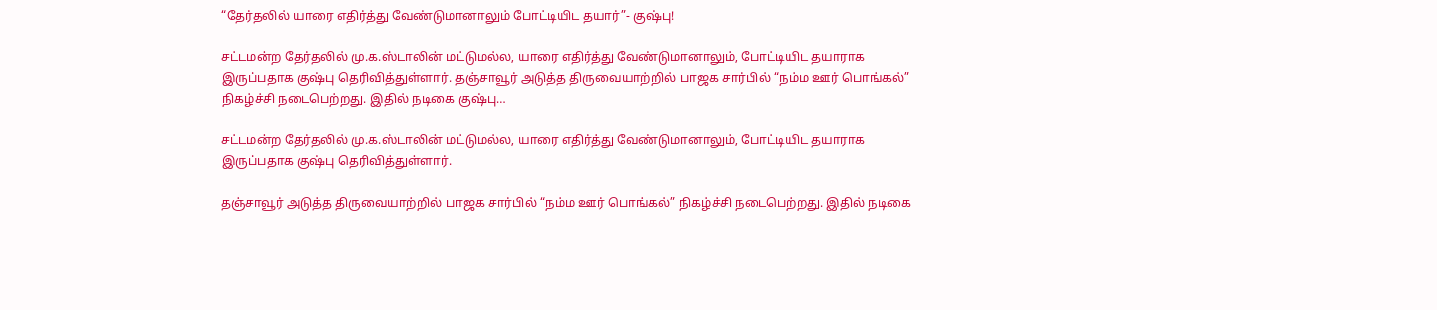“தேர்தலில் யாரை எதிர்த்து வேண்டுமானாலும் போட்டியிட தயார்”- குஷ்பு!

சட்டமன்ற தேர்தலில் மு.க.ஸ்டாலின் மட்டுமல்ல, யாரை எதிர்த்து வேண்டுமானாலும், போட்டியிட தயாராக இருப்பதாக குஷ்பு தெரிவித்துள்ளார். தஞ்சாவூர் அடுத்த திருவையாற்றில் பாஜக சார்பில் “நம்ம ஊர் பொங்கல்” நிகழ்ச்சி நடைபெற்றது. இதில் நடிகை குஷ்பு…

சட்டமன்ற தேர்தலில் மு.க.ஸ்டாலின் மட்டுமல்ல, யாரை எதிர்த்து வேண்டுமானாலும், போட்டியிட தயாராக இருப்பதாக குஷ்பு தெரிவித்துள்ளார்.

தஞ்சாவூர் அடுத்த திருவையாற்றில் பாஜக சார்பில் “நம்ம ஊர் பொங்கல்” நிகழ்ச்சி நடைபெற்றது. இதில் நடிகை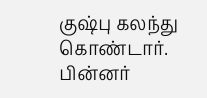குஷ்பு கலந்து கொண்டார். பின்னர்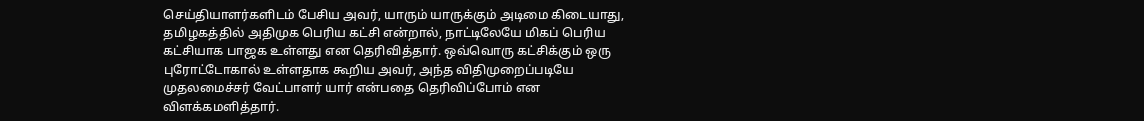செய்தியாளர்களிடம் பேசிய அவர், யாரும் யாருக்கும் அடிமை கிடையாது, தமிழகத்தில் அதிமுக பெரிய கட்சி என்றால், நாட்டிலேயே மிகப் பெரிய கட்சியாக பாஜக உள்ளது என தெரிவித்தார். ஒவ்வொரு கட்சிக்கும் ஒரு புரோட்டோகால் உள்ளதாக கூறிய அவர், அந்த விதிமுறைப்படியே முதலமைச்சர் வேட்பாளர் யார் என்பதை தெரிவிப்போம் என விளக்கமளித்தார்.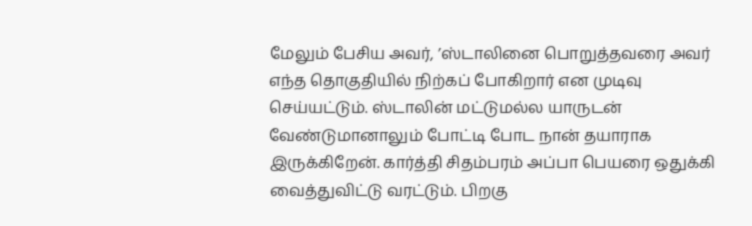மேலும் பேசிய அவர், ’ஸ்டாலினை பொறுத்தவரை அவர் எந்த தொகுதியில் நிற்கப் போகிறார் என முடிவு செய்யட்டும். ஸ்டாலின் மட்டுமல்ல யாருடன் வேண்டுமானாலும் போட்டி போட நான் தயாராக இருக்கிறேன். கார்த்தி சிதம்பரம் அப்பா பெயரை ஒதுக்கி வைத்துவிட்டு வரட்டும். பிறகு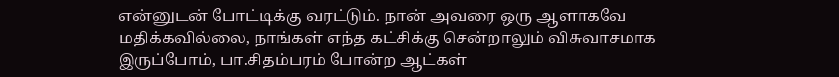என்னுடன் போட்டிக்கு வரட்டும். நான் அவரை ஒரு ஆளாகவே மதிக்கவில்லை, நாங்கள் எந்த கட்சிக்கு சென்றாலும் விசுவாசமாக இருப்போம், பா.சிதம்பரம் போன்ற ஆட்கள்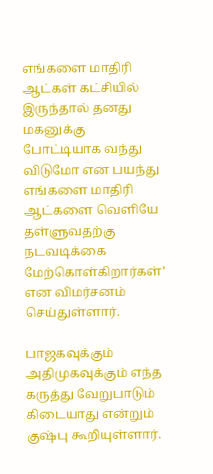எங்களை மாதிரி ஆட்கள் கட்சியில் இருந்தால் தனது மகனுக்கு போட்டியாக வந்து விடுமோ என பயந்து எங்களை மாதிரி ஆட்களை வெளியே தள்ளுவதற்கு நடவடிக்கை மேற்கொள்கிறார்கள்’ என விமர்சனம் செய்துள்ளார்.

பாஜகவுக்கும் அதிமுகவுக்கும் எந்த கருத்து வேறுபாடும் கிடையாது என்றும் குஷ்பு கூறியுள்ளார்.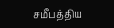சமீபத்திய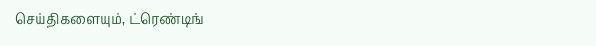செய்திகளையும், ட்ரெண்டிங்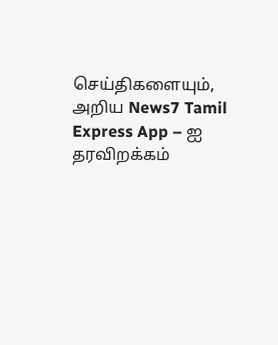செய்திகளையும், அறிய News7 Tamil Express App – ஐ தரவிறக்கம்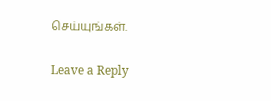செய்யுங்கள்.

Leave a Reply